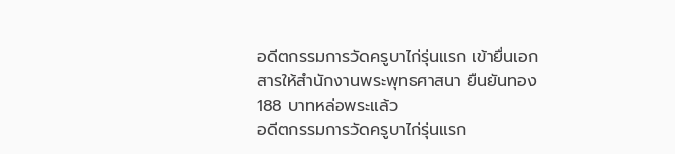อดีตกรรมการวัดครูบาไก่รุ่นแรก เข้ายื่นเอกสารให้สำนักงานพระพุทธศาสนา ยืนยันทอง 188 บาทหล่อพระแล้ว
อดีตกรรมการวัดครูบาไก่รุ่นแรก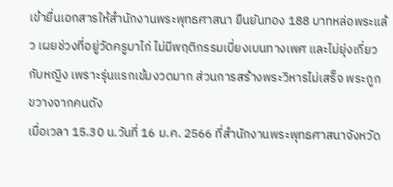เข้ายื่นเอกสารให้สำนักงานพระพุทธศาสนา ยืนยันทอง 188 บาทหล่อพระแล้ว เผยช่วงที่อยู่วัดครูบาไก่ ไม่มีพฤติกรรมเบี่ยงเบนทางเพศ และไม่ยุ่งเกี่ยวกับหญิง เพราะรุ่นแรกเข้มงวดมาก ส่วนการสร้างพระวิหารไม่เสร็จ พระถูกขวางจากคนดัง
เมื่อเวลา 15.30 น.วันที่ 16 ม.ค. 2566 ที่สำนักงานพระพุทธศาสนาจังหวัด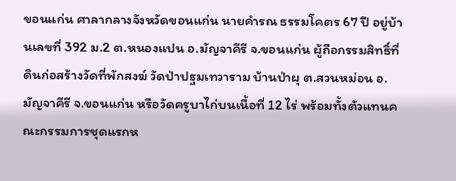ขอนแก่น ศาลากลางจังหวัดขอนแก่น นายคำรณ ธรรมโคตร 67 ปี อยู่บ้านเลขที่ 392 ม.2 ต.หนองแปน อ.มัญจาคีรี จ.ขอนแก่น ผู้ถือกรรมสิทธิ์ที่ดินก่อสร้างวัดที่พักสงฆ์ วัดป่าปฐมเทวาราม บ้านป่าผุ ต.สวนหม่อน อ.มัญจาคีรี จ.ขอนแก่น หรือวัดครูบาไก่บนเนื้อที่ 12 ไร่ พร้อมทั้งตัวแทนคณะกรรมการชุดแรกห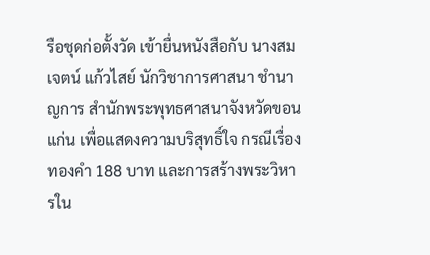รือชุดก่อตั้งวัด เข้ายื่นหนังสือกับ นางสมเจตน์ แก้วไสย์ นักวิชาการศาสนา ชำนาญการ สำนักพระพุทธศาสนาจังหวัดขอนแก่น เพื่อแสดงความบริสุทธิ์ใจ กรณีเรื่องทองคำ 188 บาท และการสร้างพระวิหารใน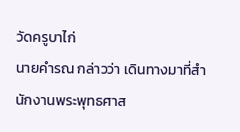วัดครูบาไก่
นายคำรณ กล่าวว่า เดินทางมาที่สำนักงานพระพุทธศาส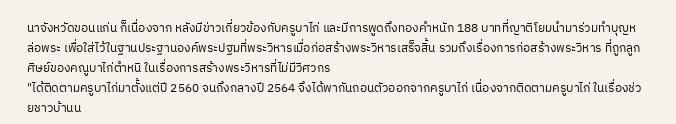นาจังหวัดขอนแก่น ก็เนื่องจาก หลังมีข่าวเกี่ยวข้องกับครูบาไก่ และมีการพูดถึงทองคำหนัก 188 บาทที่ญาติโยมนำมาร่วมทำบุญหล่อพระ เพื่อใส่ไว้ในฐานประฐานองค์พระปฐมที่พระวิหารเมื่อก่อสร้างพระวิหารเสร็จสิ้น รวมถึงเรื่องการก่อสร้างพระวิหาร ที่ถูกลูกศิษย์ของคณูบาไก่ตำหนิ ในเรื่องการสร้างพระวิหารที่ไม่มีวิศวกร
"ได้ติดตามครูบาไก่มาตั้งแต่ปี 2560 จนถึงกลางปี 2564 จึงได้พากันถอนตัวออกจากครูบาไก่ เนื่องจากติดตามครูบาไก่ ในเรื่องช่วยชาวบ้านน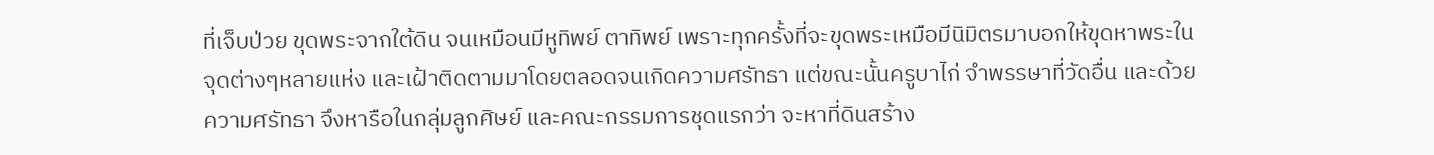ที่เจ็บป่วย ขุดพระจากใต้ดิน จนเหมือนมีหูทิพย์ ตาทิพย์ เพราะทุกครั้งที่จะขุดพระเหมือมีนิมิตรมาบอกให้ขุดหาพระในจุดต่างๆหลายแห่ง และเฝ้าติดตามมาโดยตลอดจนเกิดความศรัทธา แต่ขณะนั้นครูบาไก่ จำพรรษาที่วัดอื่น และด้วยความศรัทธา จึงหารือในกลุ่มลูกศิษย์ และคณะกรรมการชุดแรกว่า จะหาที่ดินสร้าง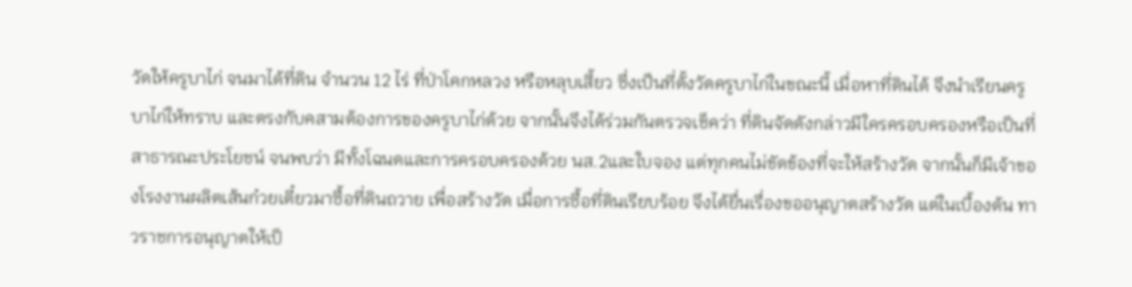วัดให้ครูบาไก่ จนมาได้ที่ดิน จำนวน 12 ไร่ ที่ป่าโคกหลวง หรือหลุบเสี้ยว ซึ่งเป็นที่ตั้งวัดครูบาไก่ในขณะนี้ เมื่อหาที่ดินได้ จึงนำเรียนครูบาไก่ให้ทราบ และตรงกับคสามต้องการของครูบาไก่ด้วย จากนั้นจึงได้ร่วมกันตรวจเช็คว่า ที่ดินจัดดังกล่าวมีใครครอบครองหรือเป็นที่สาธารณะประโยชน์ จนพบว่า มีทั้งโฉนดและการครอบครองด้วย นส.2และใบจอง แต่ทุกคนไม่ขัดข้องที่จะให้สร้างวัด จากนั้นก็มีเจ้าของโรงงานผลิตเส้นก๋วยเตี๋ยวมาซื้อที่ดินถวาย เพื่อสร้างวัด เมื่อการซื้อที่ดินเรียบร้อย จึงได้ยื่นเรื่องขออนุญาตสร้างวัด แต่ในเบื้องต้น ทาวราชการอนุญาตให้เป็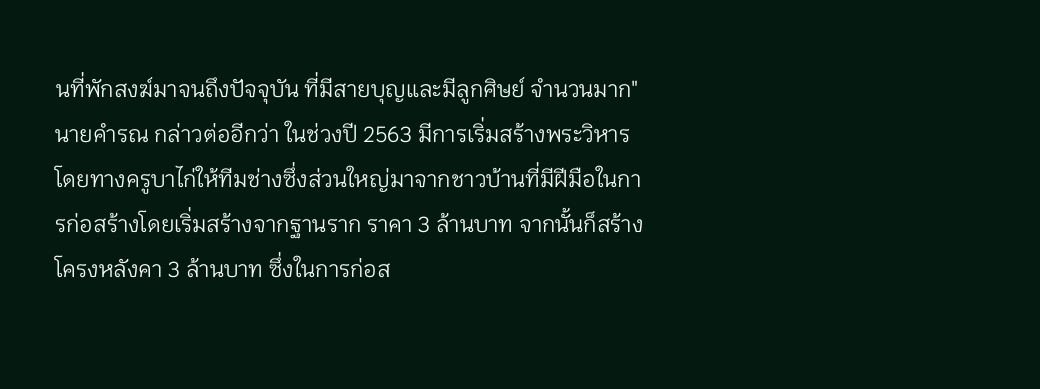นที่พักสงฆ์มาจนถึงปัจจุบัน ที่มีสายบุญและมีลูกศิษย์ จำนวนมาก"
นายคำรณ กล่าวต่ออีกว่า ในช่วงปี 2563 มีการเริ่มสร้างพระวิหาร โดยทางครูบาไก่ให้ทีมช่างซึ่งส่วนใหญ่มาจากชาวบ้านที่มีฝีมือในการก่อสร้างโดยเริ่มสร้างจากฐานราก ราคา 3 ล้านบาท จากนั้นก็สร้างโครงหลังคา 3 ล้านบาท ซึ่งในการก่อส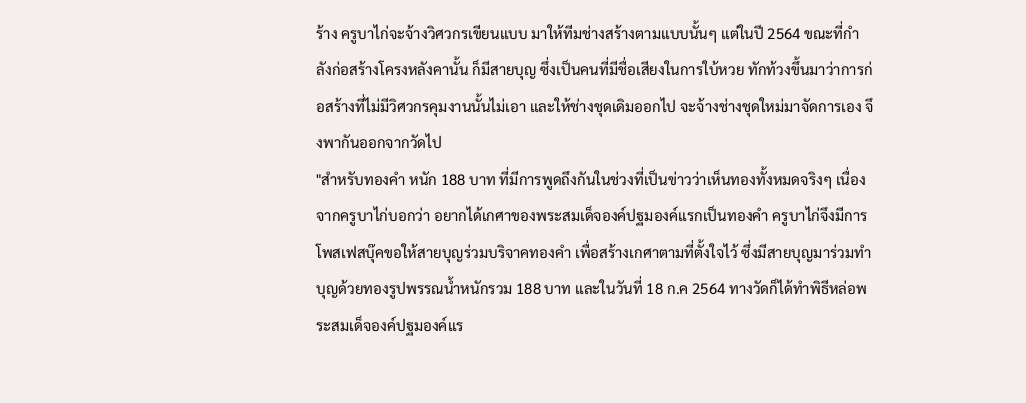ร้าง ครูบาไก่จะจ้างวิศวกรเขียนแบบ มาให้ทีมช่างสร้างตามแบบนั้นๆ แต่ในปี 2564 ขณะที่กำลังก่อสร้างโครงหลังคานั้น ก็มีสายบุญ ซึ่งเป็นคนที่มีชื่อเสียงในการใบ้หวย ทักท้วงขึ้นมาว่าการก่อสร้างที่ไม่มีวิศวกรคุมงานนั้นไม่เอา และให้ช่างชุดเดิมออกไป จะจ้างช่างชุดใหม่มาจัดการเอง จึงพากันออกจากวัดไป
"สำหรับทองคำ หนัก 188 บาท ที่มีการพูดถึงกันในช่วงที่เป็นข่าวว่าเห็นทองทั้งหมดจริงๆ เนื่องจากครูบาไก่บอกว่า อยากได้เกศาของพระสมเด็จองค์ปฐมองค์แรกเป็นทองคำ ครูบาไก่จึงมีการโพสเฟสบุ๊คขอให้สายบุญร่วมบริจาคทองคำ เพื่อสร้างเกศาตามที่ตั้งใจไว้ ซึ่งมีสายบุญมาร่วมทำบุญด้วยทองรูปพรรณน้ำหนักรวม 188 บาท และในวันที่ 18 ก.ค 2564 ทางวัดก็ได้ทำพิธีหล่อพระสมเด็จองค์ปฐมองค์แร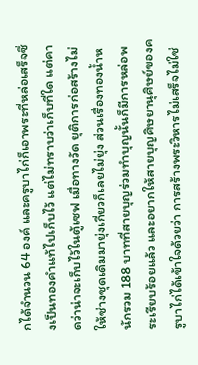กได้จำนวน 64 องค์ และครูบาไก่ก็เอาพระที่หล่อเสร็จซึ่งเป็นทองคำแท้ไปเก็บไว้ แต่ไม่ทราบว่าเก็บที่ใด แต่คาดว่าน่าจะเก็บไว้ในตู้เซฟ เมื่อทางวัด ยุติการก่อสร้างไม่ให้ช่างชุดเดิมมายุ่งเกี่ยวก็เลยไม่ยุ่ง ส่วนเรื่องทองน้ำหนักรวม 188 บาทที่สายบุญร่วมทำบุญนั้นก็มีการหล่อพระเรียบร้อยแล้ว และอยากให้สายบุญศิษยานุศิษย์ของครูบาไก่ได้เข้าใจด้วยว่า การสร้างพระวิหารไม่เสร็จไม่ใช่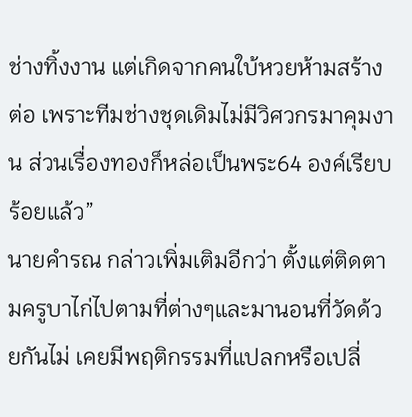ช่างทิ้งงาน แต่เกิดจากคนใบ้หวยห้ามสร้างต่อ เพราะทีมช่างชุดเดิมไม่มีวิศวกรมาคุมงาน ส่วนเรื่องทองก็หล่อเป็นพระ64 องค์เรียบร้อยแล้ว”
นายคำรณ กล่าวเพิ่มเติมอีกว่า ตั้งแต่ติดตามครูบาไก่ไปตามที่ต่างๆและมานอนที่วัดด้วยกันไม่ เคยมีพฤติกรรมที่แปลกหรือเปลี่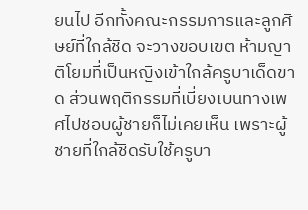ยนไป อีกทั้งคณะกรรมการและลูกศิษย์ที่ใกล้ชิด จะวางขอบเขต ห้ามญาติโยมที่เป็นหญิงเข้าใกล้ครูบาเด็ดขาด ส่วนพฤติกรรมที่เบี่ยงเบนทางเพศไปชอบผู้ชายก็ไม่เคยเห็น เพราะผู้ชายที่ใกล้ชิดรับใช้ครูบา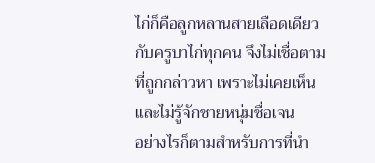ไก่ก็คือลูกหลานสายเลือดเดียวกับครูบาไก่ทุกคน จึงไม่เชื่อตามที่ถูกกล่าวหา เพราะไม่เคยเห็น และไม่รู้จักชายหนุ่มชื่อเจน
อย่างไรก็ตามสำหรับการที่นำ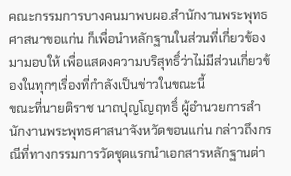คณะกรรมการบางคนมาพบผอ.สำนักงานพระพุทธศาสนาขอแก่น ก็เพื่อนำหลักฐานในส่วนที่เกี่ยวข้องมามอบให้ เพื่อแสดงความบริสุทธิ์ว่าไม่มีส่วนเกี่ยวข้องในทุกๆเรื่องที่กำลังเป็นข่าวในขณะนี้
ขณะที่นายติราช นาถปุญโญฤทธิ์ ผู้อำนวยการสำนักงานพระพุทธศาสนาจังหวัดขอนแก่น กล่าวถึงกรณีที่ทางกรรมการวัดชุดแรกนำเอกสารหลักฐานต่า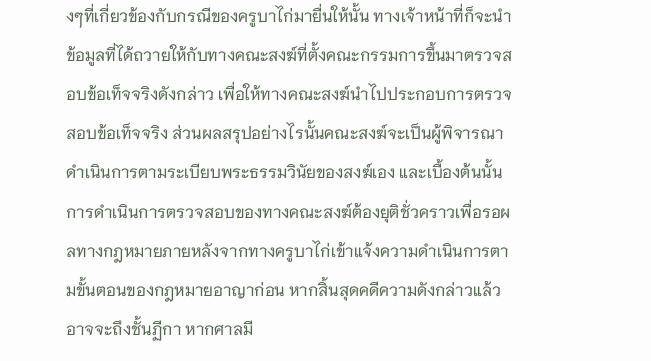งๆที่เกี่ยวข้องกับกรณีของครูบาไก่มายื่นให้นั้น ทางเจ้าหน้าที่ก็จะนำข้อมูลที่ได้ถวายให้กับทางคณะสงฆ์ที่ตั้งคณะกรรมการขึ้นมาตรวจสอบข้อเท็จจริงดังกล่าว เพื่อให้ทางคณะสงฆ์นำไปประกอบการตรวจสอบข้อเท็จจริง ส่วนผลสรุปอย่างไรนั้นคณะสงฆ์จะเป็นผู้พิจารณาดำเนินการตามระเบียบพระธรรมวินัยของสงฆ์เอง และเบื้องต้นนั้นการดำเนินการตรวจสอบของทางคณะสงฆ์ต้องยุติชั่วคราวเพื่อรอผลทางกฎหมายภายหลังจากทางครูบาไก่เข้าแจ้งความดำเนินการตามขั้นตอนของกฎหมายอาญาก่อน หากสิ้นสุดคดีความดังกล่าวแล้วอาจจะถึงชั้นฏีกา หากศาลมี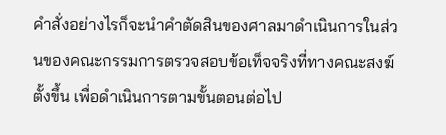คำสั่งอย่างไรก็จะนำคำตัดสินของศาลมาดำเนินการในส่วนของคณะกรรมการตรวจสอบข้อเท็จจริงที่ทางคณะสงฆ์ตั้งขึ้น เพื่อดำเนินการตามขั้นตอนต่อไป